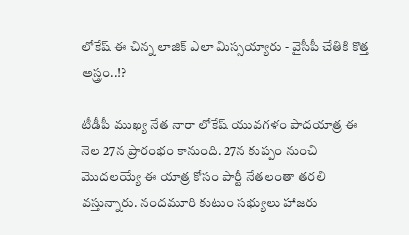లోకేష్ ఈ చిన్న లాజిక్ ఎలా మిస్సయ్యారు - వైసీపీ చేతికి కొత్త అస్త్రం..!?

టీడీపీ ముఖ్య నేత నారా లోకేష్ యువగళం పాదయాత్ర ఈ నెల 27న ప్రారంభం కానుంది. 27న కుప్పం నుంచి మొదలయ్యే ఈ యాత్ర కోసం పార్టీ నేతలంతా తరలి వస్తున్నారు. నందమూరి కుటుం సభ్యులు హాజరు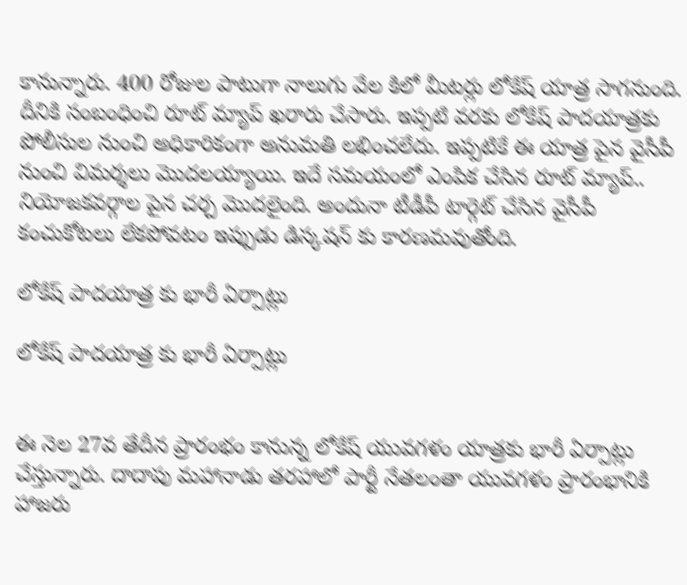కానున్నారు. 400 రోజుల పాటుగా నాలుగు వేల కిలో మీటర్లు లోకేష్ యాత్ర సాగనుంది. దీనికి సంబంధించి రూట్ మ్యాప్ ఖరారు చేసారు. ఇప్పటి వరకు లోకేష్ పాదయాత్రకు పోలీసుల నుంచి అధికారికంగా అనుమతి లభించలేదు. ఇప్పటికే ఈ యాత్ర పైన వైసీపీ నుంచి విమర్శలు మొదలయ్యాయి. ఇదే సమయంలో ఎంపిక చేసిన రూట్ మ్యాప్.. నియోజకవర్గాల పైన చర్చ మొదలైంది. అందునా టీడీపీ టార్గెట్ చేసిన వైసీపీ కంచుకోటలు లేకపోవటం ఇప్పుడు డిస్కషన్ కు కారణమవుతోంది.

లోకేష్ పాదయాత్ర కు భారీ ఏర్పాట్లు

లోకేష్ పాదయాత్ర కు భారీ ఏర్పాట్లు


ఈ నెల 27వ తేదీన ప్రారంభం కానున్న లోకేష్ యువగళం యాత్రకు భారీ ఏర్పాట్లు చేస్తున్నారు. దాదాపు మహానాడు తరహాలో పార్టీ నేతలంతా యువగళం ప్రారంభానికి హాజరు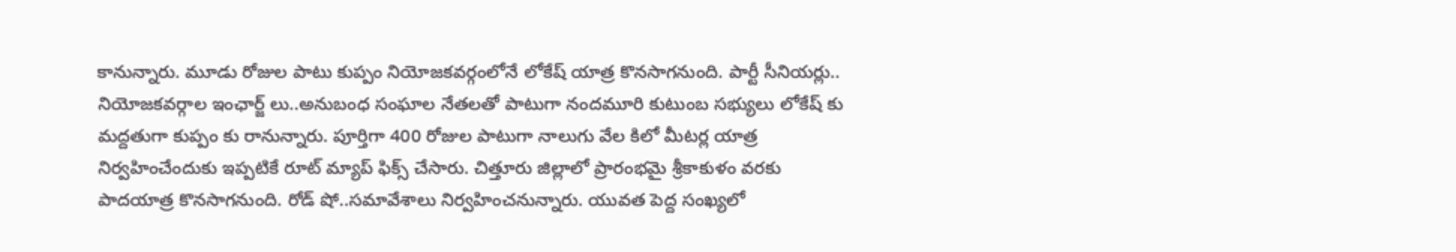కానున్నారు. మూడు రోజుల పాటు కుప్పం నియోజకవర్గంలోనే లోకేష్ యాత్ర కొనసాగనుంది. పార్టీ సీనియర్లు.. నియోజకవర్గాల ఇంఛార్జ్ లు..అనుబంధ సంఘాల నేతలతో పాటుగా నందమూరి కుటుంబ సభ్యులు లోకేష్ కు మద్దతుగా కుప్పం కు రానున్నారు. పూర్తిగా 400 రోజుల పాటుగా నాలుగు వేల కిలో మీటర్ల యాత్ర నిర్వహించేందుకు ఇప్పటికే రూట్ మ్యాప్ ఫిక్స్ చేసారు. చిత్తూరు జిల్లాలో ప్రారంభమై శ్రీకాకుళం వరకు పాదయాత్ర కొనసాగనుంది. రోడ్ షో..సమావేశాలు నిర్వహించనున్నారు. యువత పెద్ద సంఖ్యలో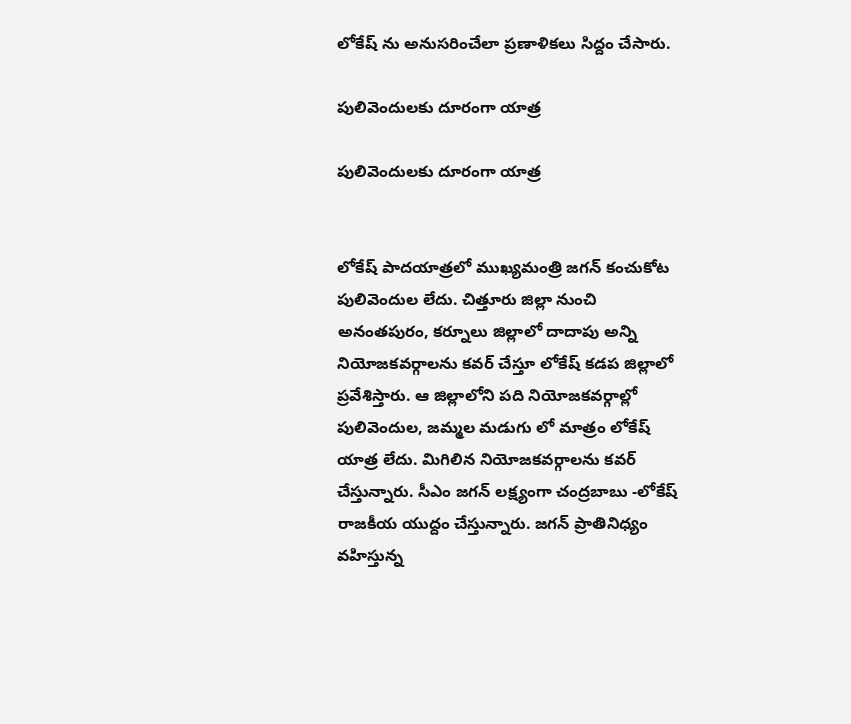లోకేష్ ను అనుసరించేలా ప్రణాళికలు సిద్దం చేసారు.

పులివెందులకు దూరంగా యాత్ర

పులివెందులకు దూరంగా యాత్ర


లోకేష్ పాదయాత్రలో ముఖ్యమంత్రి జగన్ కంచుకోట పులివెందుల లేదు. చిత్తూరు జిల్లా నుంచి అనంతపురం, కర్నూలు జిల్లాలో దాదాపు అన్ని నియోజకవర్గాలను కవర్ చేస్తూ లోకేష్ కడప జిల్లాలో ప్రవేశిస్తారు. ఆ జిల్లాలోని పది నియోజకవర్గాల్లో పులివెందుల, జమ్మల మడుగు లో మాత్రం లోకేష్ యాత్ర లేదు. మిగిలిన నియోజకవర్గాలను కవర్ చేస్తున్నారు. సీఎం జగన్ లక్ష్యంగా చంద్రబాబు -లోకేష్ రాజకీయ యుద్దం చేస్తున్నారు. జగన్ ప్రాతినిధ్యం వహిస్తున్న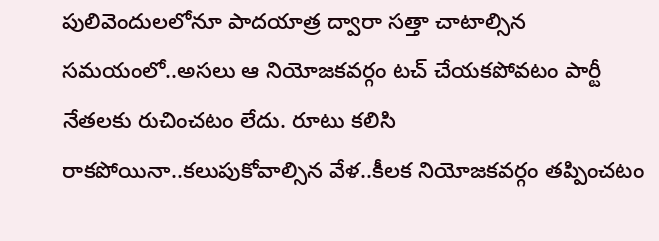పులివెందులలోనూ పాదయాత్ర ద్వారా సత్తా చాటాల్సిన సమయంలో..అసలు ఆ నియోజకవర్గం టచ్ చేయకపోవటం పార్టీ నేతలకు రుచించటం లేదు. రూటు కలిసి రాకపోయినా..కలుపుకోవాల్సిన వేళ..కీలక నియోజకవర్గం తప్పించటం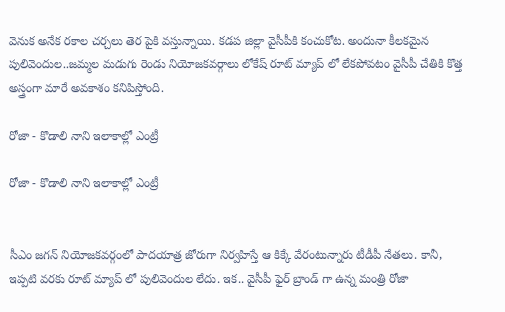వెనుక అనేక రకాల చర్చలు తెర పైకి వస్తున్నాయి. కడప జిల్లా వైసీపీకి కంచుకోట. అందునా కీలకమైన పులివెందుల..జమ్మల మడుగు రెండు నియోజకవర్గాలు లోకేష్ రూట్ మ్యాప్ లో లేకపోవటం వైసీపీ చేతికి కొత్త అస్త్రంగా మారే అవకాశం కనిపిస్తోంది.

రోజా - కొడాలి నాని ఇలాకాల్లో ఎంట్రీ

రోజా - కొడాలి నాని ఇలాకాల్లో ఎంట్రీ


సీఎం జగన్ నియోజకవర్గంలో పాదయాత్ర జోరుగా నిర్వహిస్తే ఆ కిక్కే వేరంటున్నారు టీడీపీ నేతలు. కానీ, ఇప్పటి వరకు రూట్ మ్యాప్ లో పులివెందుల లేదు. ఇక.. వైసీపీ ఫైర్ బ్రాండ్ గా ఉన్న మంత్రి రోజా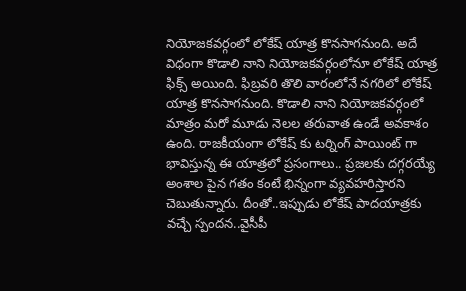నియోజకవర్గంలో లోకేష్ యాత్ర కొనసాగనుంది. అదే విధంగా కొడాలి నాని నియోజకవర్గంలోనూ లోకేష్ యాత్ర ఫిక్స్ అయింది. ఫిబ్రవరి తొలి వారంలోనే నగరిలో లోకేష్ యాత్ర కొనసాగనుంది. కొడాలి నాని నియోజకవర్గంలో మాత్రం మరో మూడు నెలల తరువాత ఉండే అవకాశం ఉంది. రాజకీయంగా లోకేష్ కు టర్నింగ్ పాయింట్ గా భావిస్తున్న ఈ యాత్రలో ప్రసంగాలు.. ప్రజలకు దగ్గరయ్యే అంశాల పైన గతం కంటే భిన్నంగా వ్యవహరిస్తారని చెబుతున్నారు. దీంతో..ఇప్పుడు లోకేష్ పాదయాత్రకు వచ్చే స్పందన..వైసీపీ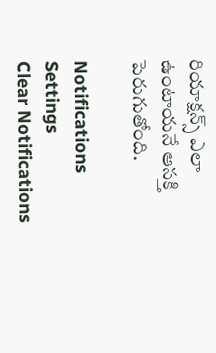రియాక్షన్స్ ఎలా ఉంటాయనే ఆసక్తి పెరుగుతోంది.

Notifications
Settings
Clear Notifications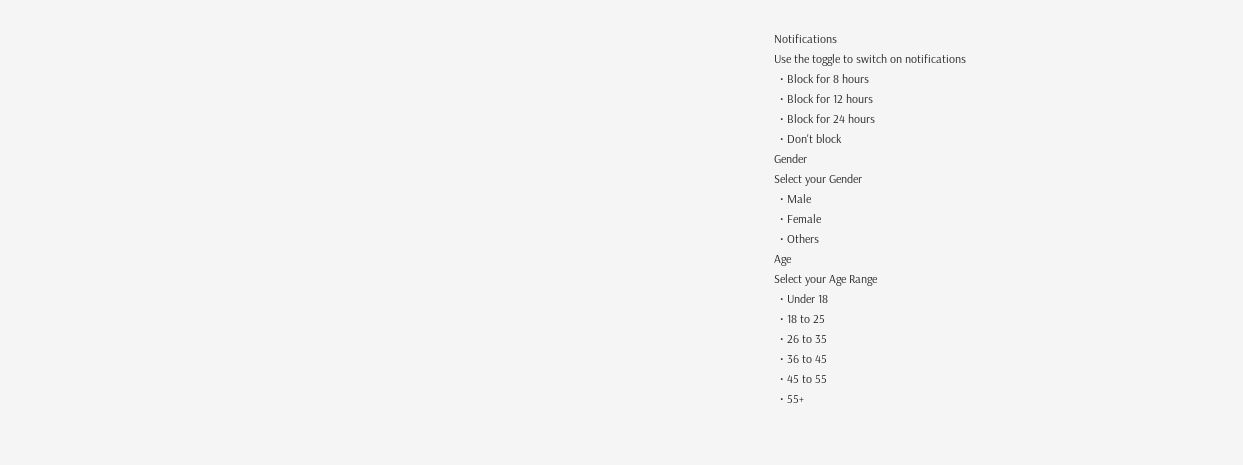Notifications
Use the toggle to switch on notifications
  • Block for 8 hours
  • Block for 12 hours
  • Block for 24 hours
  • Don't block
Gender
Select your Gender
  • Male
  • Female
  • Others
Age
Select your Age Range
  • Under 18
  • 18 to 25
  • 26 to 35
  • 36 to 45
  • 45 to 55
  • 55+